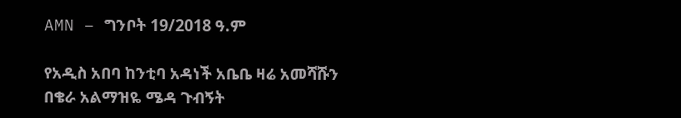AMN – ግንቦት 19/2018 ዓ.ም

የአዲስ አበባ ከንቲባ አዳነች አቤቤ ዛሬ አመሻሹን በቄራ አልማዝዬ ሜዳ ጉብኝት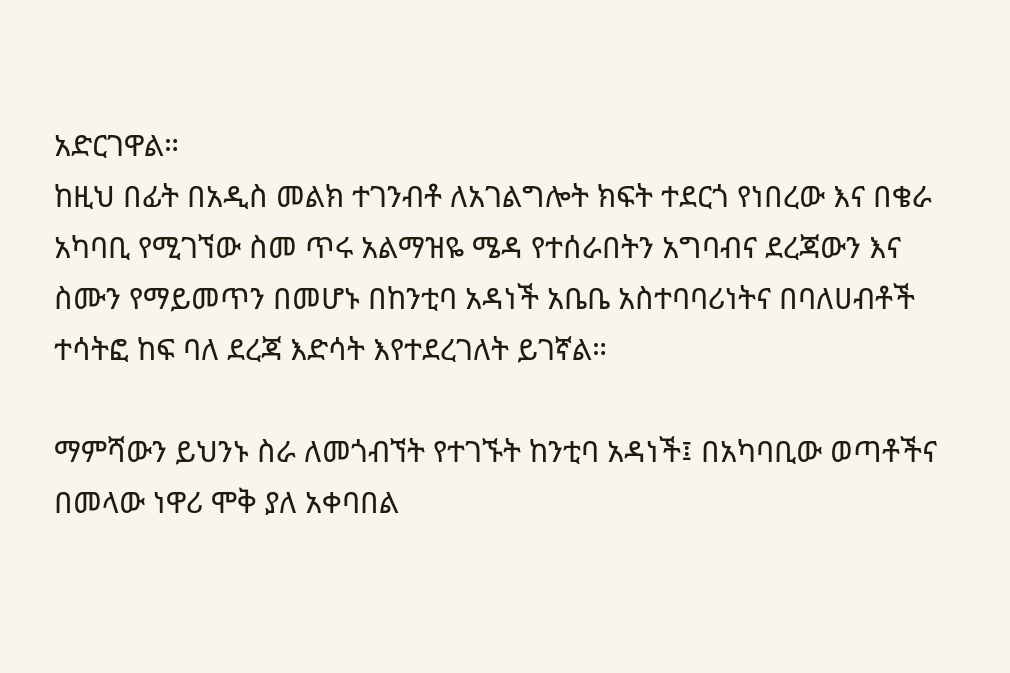አድርገዋል።
ከዚህ በፊት በአዲስ መልክ ተገንብቶ ለአገልግሎት ክፍት ተደርጎ የነበረው እና በቄራ አካባቢ የሚገኘው ስመ ጥሩ አልማዝዬ ሜዳ የተሰራበትን አግባብና ደረጃውን እና ስሙን የማይመጥን በመሆኑ በከንቲባ አዳነች አቤቤ አስተባባሪነትና በባለሀብቶች ተሳትፎ ከፍ ባለ ደረጃ እድሳት እየተደረገለት ይገኛል።

ማምሻውን ይህንኑ ስራ ለመጎብኘት የተገኙት ከንቲባ አዳነች፤ በአካባቢው ወጣቶችና በመላው ነዋሪ ሞቅ ያለ አቀባበል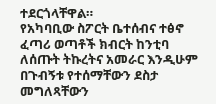ተደርጎላቸዋል።
የአካባቢው ስፖርት ቤተሰብና ተፅኖ ፈጣሪ ወጣቶች ክብርት ከንቲባ ለሰጡት ትኩረትና አመራር እንዲሁም በጉብኝቱ የተሰማቸውን ደስታ መግለጻቸውን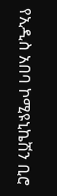የኢዲስ አበባ ኮሚዩኒኬሽን ቢሮ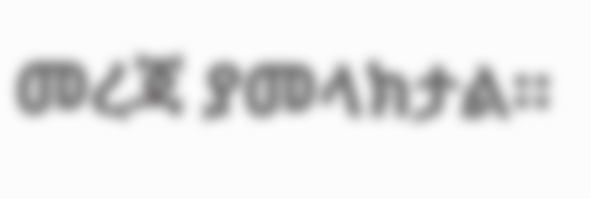መረጃ ያመላክታል።